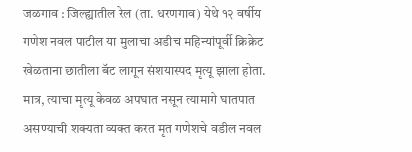जळगाव : जिल्ह्यातील रेल (ता. धरणगाव) येथे १२ वर्षीय गणेश नवल पाटील या मुलाचा अडीच महिन्यांपूर्वी क्रिक्रेट खेळताना छातीला बॅट लागून संशयास्पद मृत्यू झाला होता. मात्र, त्याचा मृत्यू केवळ अपघात नसून त्यामागे घातपात असण्याची शक्यता व्यक्त करत मृत गणेशचे वडील नवल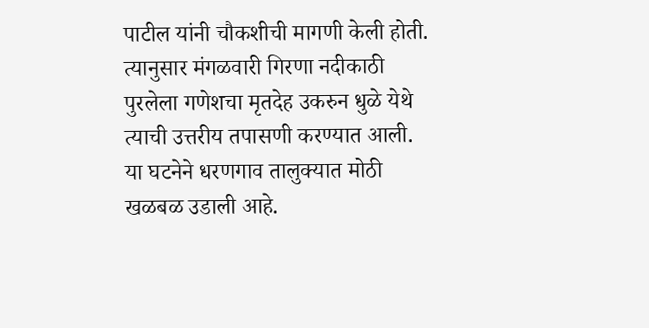पाटील यांनी चौकशीची मागणी केली होती. त्यानुसार मंगळवारी गिरणा नदीकाठी पुरलेला गणेशचा मृतदेह उकरुन धुळे येथे त्याची उत्तरीय तपासणी करण्यात आली. या घटनेने धरणगाव तालुक्यात मोठी खळबळ उडाली आहे.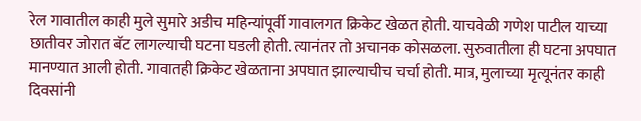रेल गावातील काही मुले सुमारे अडीच महिन्यांपूर्वी गावालगत क्रिकेट खेळत होती. याचवेळी गणेश पाटील याच्या छातीवर जोरात बॅट लागल्याची घटना घडली होती. त्यानंतर तो अचानक कोसळला. सुरुवातीला ही घटना अपघात मानण्यात आली होती. गावातही क्रिकेट खेळताना अपघात झाल्याचीच चर्चा होती. मात्र, मुलाच्या मृत्यूनंतर काही दिवसांनी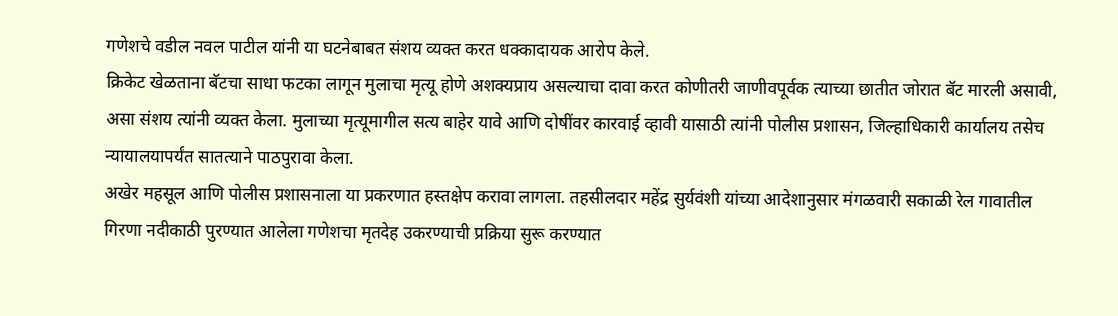गणेशचे वडील नवल पाटील यांनी या घटनेबाबत संशय व्यक्त करत धक्कादायक आरोप केले.
क्रिकेट खेळताना बॅटचा साधा फटका लागून मुलाचा मृत्यू होणे अशक्यप्राय असल्याचा दावा करत कोणीतरी जाणीवपूर्वक त्याच्या छातीत जोरात बॅट मारली असावी, असा संशय त्यांनी व्यक्त केला. मुलाच्या मृत्यूमागील सत्य बाहेर यावे आणि दोषींवर कारवाई व्हावी यासाठी त्यांनी पोलीस प्रशासन, जिल्हाधिकारी कार्यालय तसेच न्यायालयापर्यंत सातत्याने पाठपुरावा केला.
अखेर महसूल आणि पोलीस प्रशासनाला या प्रकरणात हस्तक्षेप करावा लागला. तहसीलदार महेंद्र सुर्यवंशी यांच्या आदेशानुसार मंगळवारी सकाळी रेल गावातील गिरणा नदीकाठी पुरण्यात आलेला गणेशचा मृतदेह उकरण्याची प्रक्रिया सुरू करण्यात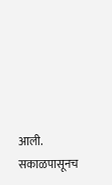आली. सकाळपासूनच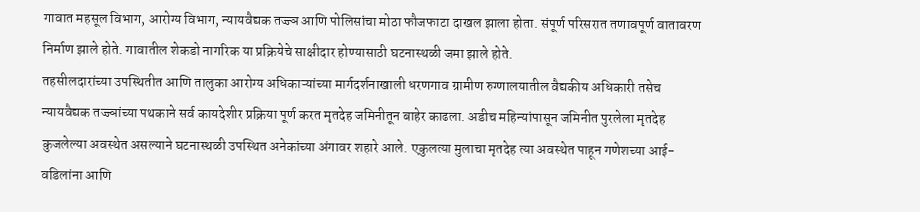गावात महसूल विभाग, आरोग्य विभाग, न्यायवैद्यक तज्ज्ञ आणि पोलिसांचा मोठा फौजफाटा दाखल झाला होता. संपूर्ण परिसरात तणावपूर्ण वातावरण निर्माण झाले होते. गावातील शेकडो नागरिक या प्रक्रियेचे साक्षीदार होण्यासाठी घटनास्थळी जमा झाले होते.
तहसीलदारांच्या उपस्थितीत आणि तालुका आरोग्य अधिकाऱ्यांच्या मार्गदर्शनाखाली धरणगाव ग्रामीण रुग्णालयातील वैद्यकीय अधिकारी तसेच न्यायवैद्यक तज्ज्ञांच्या पथकाने सर्व कायदेशीर प्रक्रिया पूर्ण करत मृतदेह जमिनीतून बाहेर काढला. अडीच महिन्यांपासून जमिनीत पुरलेला मृतदेह कुजलेल्या अवस्थेत असल्याने घटनास्थळी उपस्थित अनेकांच्या अंगावर शहारे आले. एकुलत्या मुलाचा मृतदेह त्या अवस्थेत पाहून गणेशच्या आई-वडिलांना आणि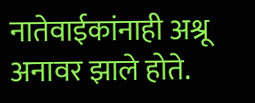नातेवाईकांनाही अश्रू अनावर झाले होते.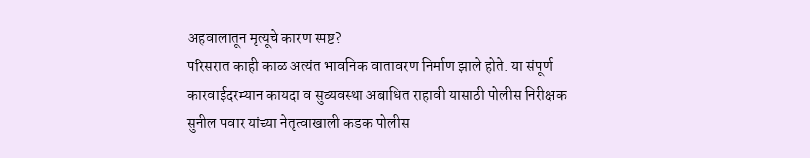अहवालातून मृत्यूचे कारण स्पष्ट?
परिसरात काही काळ अत्यंत भावनिक वातावरण निर्माण झाले होते. या संपूर्ण कारवाईदरम्यान कायदा व सुव्यवस्था अबाधित राहावी यासाठी पोलीस निरीक्षक सुनील पवार यांच्या नेतृत्वाखाली कडक पोलीस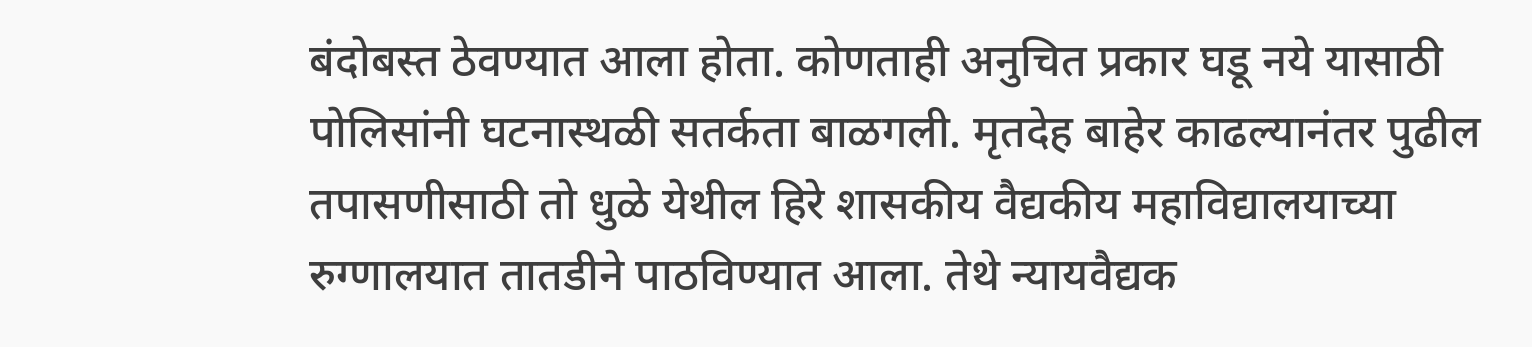बंदोबस्त ठेवण्यात आला होता. कोणताही अनुचित प्रकार घडू नये यासाठी पोलिसांनी घटनास्थळी सतर्कता बाळगली. मृतदेह बाहेर काढल्यानंतर पुढील तपासणीसाठी तो धुळे येथील हिरे शासकीय वैद्यकीय महाविद्यालयाच्या रुग्णालयात तातडीने पाठविण्यात आला. तेथे न्यायवैद्यक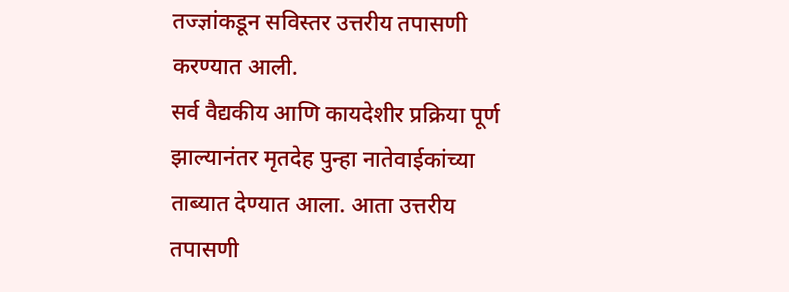तज्ज्ञांकडून सविस्तर उत्तरीय तपासणी करण्यात आली.
सर्व वैद्यकीय आणि कायदेशीर प्रक्रिया पूर्ण झाल्यानंतर मृतदेह पुन्हा नातेवाईकांच्या ताब्यात देण्यात आला. आता उत्तरीय तपासणी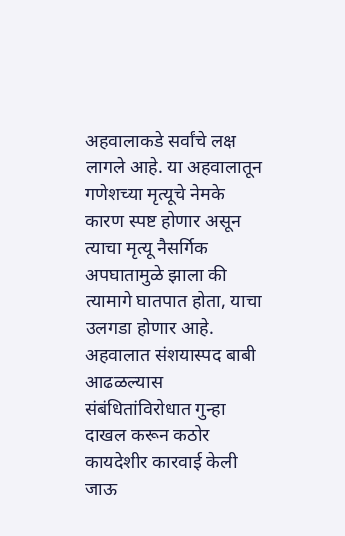अहवालाकडे सर्वांचे लक्ष लागले आहे. या अहवालातून गणेशच्या मृत्यूचे नेमके कारण स्पष्ट होणार असून त्याचा मृत्यू नैसर्गिक अपघातामुळे झाला की त्यामागे घातपात होता, याचा उलगडा होणार आहे. अहवालात संशयास्पद बाबी आढळल्यास संबंधितांविरोधात गुन्हा दाखल करून कठोर कायदेशीर कारवाई केली जाऊ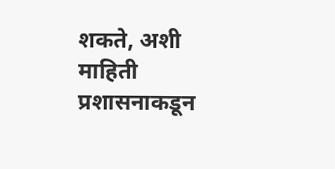शकते, अशी माहिती प्रशासनाकडून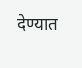देण्यात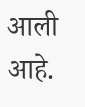आली आहे.